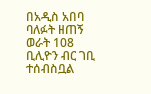በአዲስ አበባ ባለፉት ዘጠኝ ወራት 108 ቢሊዮን ብር ገቢ ተሰብስቧል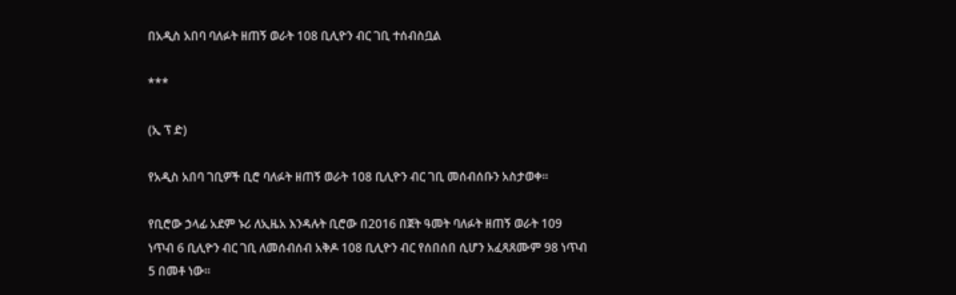በአዲስ አበባ ባለፉት ዘጠኝ ወራት 108 ቢሊዮን ብር ገቢ ተሰብስቧል

***

(ኢ ፕ ድ)

የአዲስ አበባ ገቢዎች ቢሮ ባለፉት ዘጠኝ ወራት 108 ቢሊዮን ብር ገቢ መሰብሰቡን አስታወቀ።

የቢሮው ኃላፊ አደም ኑሪ ለኢዜአ እንዳሉት ቢሮው በ2016 በጀት ዓመት ባለፉት ዘጠኝ ወራት 109 ነጥብ 6 ቢሊዮን ብር ገቢ ለመሰብሰብ አቅዶ 108 ቢሊዮን ብር የሰበሰበ ሲሆን አፈጻጸሙም 98 ነጥብ 5 በመቶ ነው።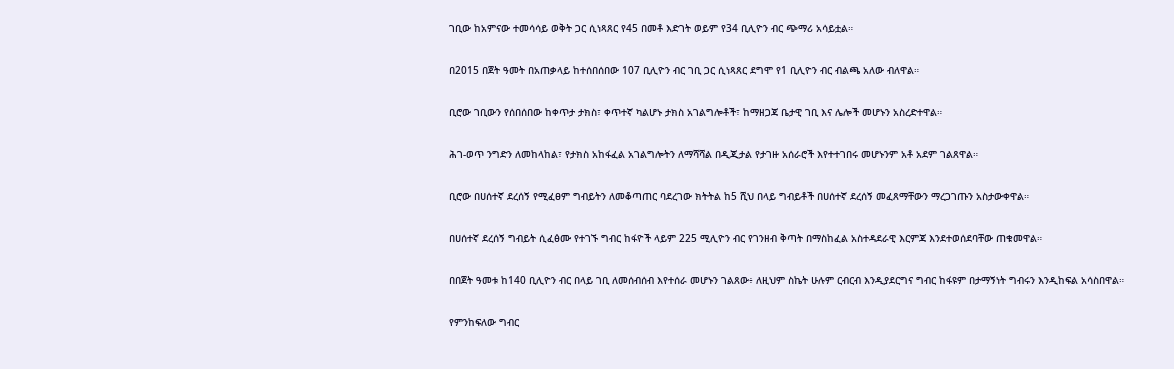ገቢው ከአምናው ተመሳሳይ ወቅት ጋር ሲነጻጸር የ45 በመቶ እድገት ወይም የ34 ቢሊዮን ብር ጭማሪ አሳይቷል።

በ2015 በጀት ዓመት በአጠቃላይ ከተሰበሰበው 107 ቢሊዮን ብር ገቢ ጋር ሲነጻጸር ደግሞ የ1 ቢሊዮን ብር ብልጫ አለው ብለዋል።

ቢሮው ገቢውን የሰበሰበው ከቀጥታ ታክስ፣ ቀጥተኛ ካልሆኑ ታክስ አገልግሎቶች፣ ከማዘጋጃ ቤታዊ ገቢ እና ሌሎች መሆኑን አስረድተዋል።

ሕገ-ወጥ ንግድን ለመከላከል፣ የታክስ አከፋፈል አገልግሎትን ለማሻሻል በዲጂታል የታገዙ አሰራሮች እየተተገበሩ መሆኑንም አቶ አደም ገልጸዋል።

ቢሮው በሀሰተኛ ደረሰኝ የሚፈፀም ግብይትን ለመቆጣጠር ባደረገው ክትትል ከ5 ሺህ በላይ ግብይቶች በሀሰተኛ ደረሰኝ መፈጸማቸውን ማረጋገጡን አስታውቀዋል።

በሀሰተኛ ደረሰኝ ግብይት ሲፈፅሙ የተገኙ ግብር ከፋዮች ላይም 225 ሚሊዮን ብር የገንዘብ ቅጣት በማስከፈል አስተዳደራዊ እርምጃ እንደተወሰደባቸው ጠቁመዋል።

በበጀት ዓመቱ ከ140 ቢሊዮን ብር በላይ ገቢ ለመሰብሰብ እየተሰራ መሆኑን ገልጸው፥ ለዚህም ስኬት ሁሉም ርብርብ እንዲያደርግና ግብር ከፋዩም በታማኝነት ግብሩን እንዲከፍል አሳስበዋል።

የምንከፍለው ግብር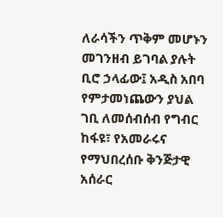ለራሳችን ጥቅም መሆኑን መገንዘብ ይገባል ያሉት ቢሮ ኃላፊው፤ አዲስ አበባ የምታመነጨውን ያህል ገቢ ለመሰብሰብ የግብር ከፋዩ፣ የአመራሩና የማህበረሰቡ ቅንጅታዊ አሰራር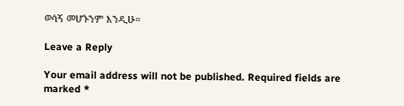ወሳኝ መሆኑንም እንዲሁ።

Leave a Reply

Your email address will not be published. Required fields are marked *